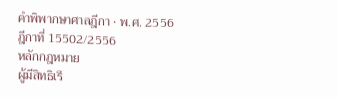คำพิพากษาศาลฎีกา · พ.ศ. 2556
ฎีกาที่ 15502/2556
หลักกฎหมาย
ผู้มีสิทธิเรี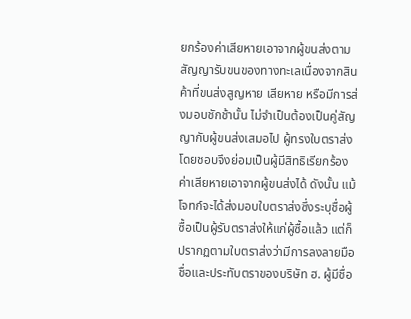ยกร้องค่าเสียหายเอาจากผู้ขนส่งตามสัญญารับขนของทางทะเลเนื่องจากสินค้าที่ขนส่งสูญหาย เสียหาย หรือมีการส่งมอบชักช้านั้น ไม่จำเป็นต้องเป็นคู่สัญญากับผู้ขนส่งเสมอไป ผู้ทรงใบตราส่งโดยชอบจึงย่อมเป็นผู้มีสิทธิเรียกร้องค่าเสียหายเอาจากผู้ขนส่งได้ ดังนั้น แม้โจทก์จะได้ส่งมอบใบตราส่งซึ่งระบุชื่อผู้ซื้อเป็นผู้รับตราส่งให้แก่ผู้ซื้อแล้ว แต่ก็ปรากฏตามใบตราส่งว่ามีการลงลายมือชื่อและประทับตราของบริษัท ฮ. ผู้มีชื่อ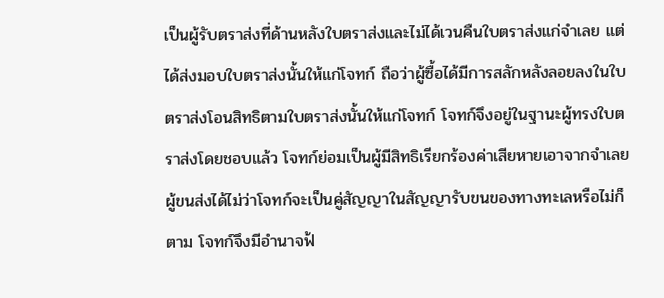เป็นผู้รับตราส่งที่ด้านหลังใบตราส่งและไม่ได้เวนคืนใบตราส่งแก่จำเลย แต่ได้ส่งมอบใบตราส่งนั้นให้แก่โจทก์ ถือว่าผู้ซื้อได้มีการสลักหลังลอยลงในใบตราส่งโอนสิทธิตามใบตราส่งนั้นให้แก่โจทก์ โจทก์จึงอยู่ในฐานะผู้ทรงใบตราส่งโดยชอบแล้ว โจทก์ย่อมเป็นผู้มีสิทธิเรียกร้องค่าเสียหายเอาจากจำเลยผู้ขนส่งได้ไม่ว่าโจทก์จะเป็นคู่สัญญาในสัญญารับขนของทางทะเลหรือไม่ก็ตาม โจทก์จึงมีอำนาจฟ้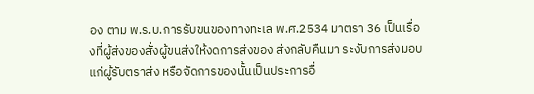อง ตาม พ.ร.บ.การรับขนของทางทะเล พ.ศ.2534 มาตรา 36 เป็นเรื่องที่ผู้ส่งของสั่งผู้ขนส่งให้งดการส่งของ ส่งกลับคืนมา ระงับการส่งมอบแก่ผู้รับตราส่ง หรือจัดการของนั้นเป็นประการอื่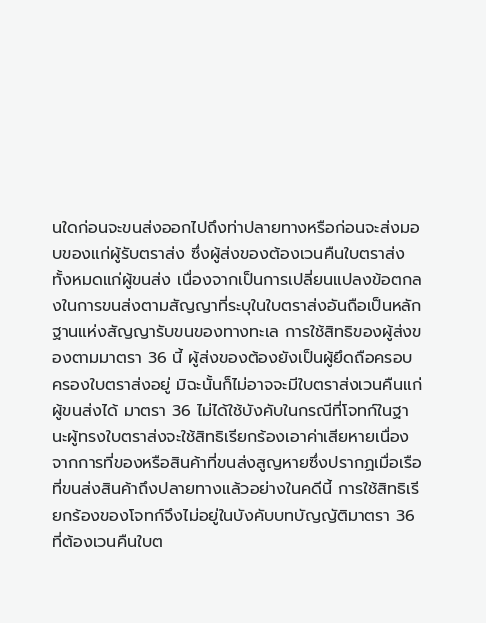นใดก่อนจะขนส่งออกไปถึงท่าปลายทางหรือก่อนจะส่งมอบของแก่ผู้รับตราส่ง ซึ่งผู้ส่งของต้องเวนคืนใบตราส่งทั้งหมดแก่ผู้ขนส่ง เนื่องจากเป็นการเปลี่ยนแปลงข้อตกลงในการขนส่งตามสัญญาที่ระบุในใบตราส่งอันถือเป็นหลักฐานแห่งสัญญารับขนของทางทะเล การใช้สิทธิของผู้ส่งของตามมาตรา 36 นี้ ผู้ส่งของต้องยังเป็นผู้ยึดถือครอบครองใบตราส่งอยู่ มิฉะนั้นก็ไม่อาจจะมีใบตราส่งเวนคืนแก่ผู้ขนส่งได้ มาตรา 36 ไม่ได้ใช้บังคับในกรณีที่โจทก์ในฐานะผู้ทรงใบตราส่งจะใช้สิทธิเรียกร้องเอาค่าเสียหายเนื่องจากการที่ของหรือสินค้าที่ขนส่งสูญหายซึ่งปรากฏเมื่อเรือที่ขนส่งสินค้าถึงปลายทางแล้วอย่างในคดีนี้ การใช้สิทธิเรียกร้องของโจทก์จึงไม่อยู่ในบังคับบทบัญญัติมาตรา 36 ที่ต้องเวนคืนใบต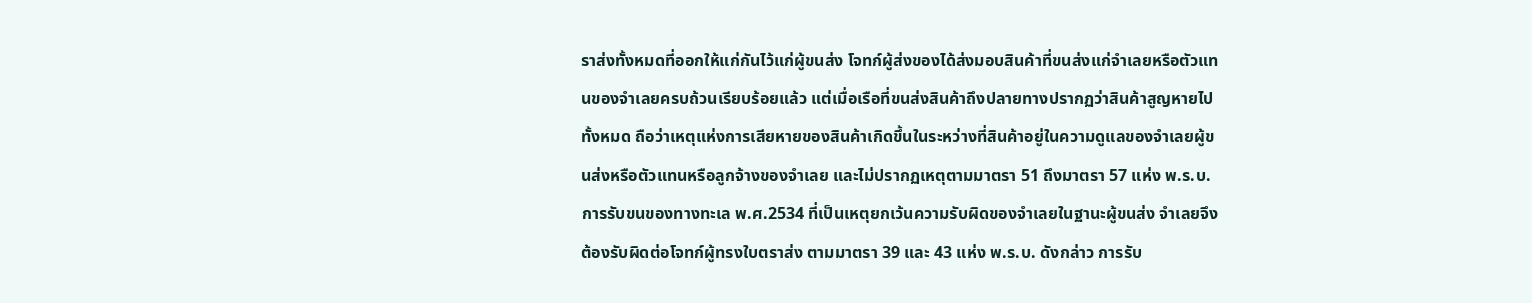ราส่งทั้งหมดที่ออกให้แก่กันไว้แก่ผู้ขนส่ง โจทก์ผู้ส่งของได้ส่งมอบสินค้าที่ขนส่งแก่จำเลยหรือตัวแทนของจำเลยครบถ้วนเรียบร้อยแล้ว แต่เมื่อเรือที่ขนส่งสินค้าถึงปลายทางปรากฏว่าสินค้าสูญหายไปทั้งหมด ถือว่าเหตุแห่งการเสียหายของสินค้าเกิดขึ้นในระหว่างที่สินค้าอยู่ในความดูแลของจำเลยผู้ขนส่งหรือตัวแทนหรือลูกจ้างของจำเลย และไม่ปรากฏเหตุตามมาตรา 51 ถึงมาตรา 57 แห่ง พ.ร.บ.การรับขนของทางทะเล พ.ศ.2534 ที่เป็นเหตุยกเว้นความรับผิดของจำเลยในฐานะผู้ขนส่ง จำเลยจึงต้องรับผิดต่อโจทก์ผู้ทรงใบตราส่ง ตามมาตรา 39 และ 43 แห่ง พ.ร.บ. ดังกล่าว การรับ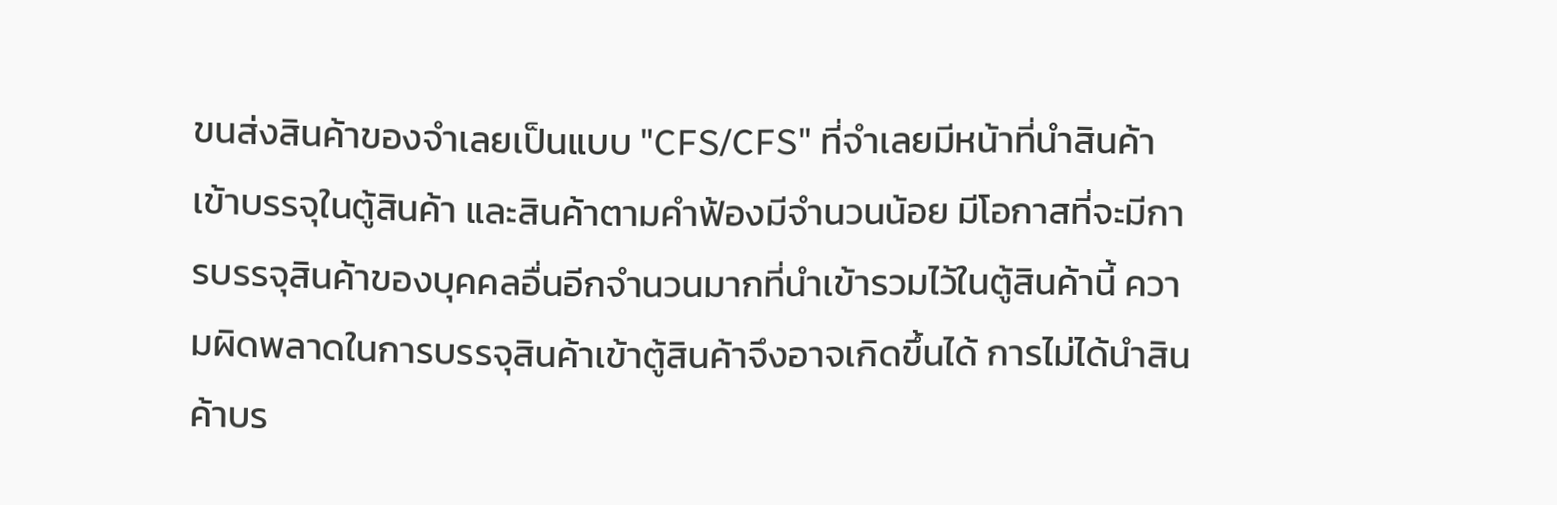ขนส่งสินค้าของจำเลยเป็นแบบ "CFS/CFS" ที่จำเลยมีหน้าที่นำสินค้าเข้าบรรจุในตู้สินค้า และสินค้าตามคำฟ้องมีจำนวนน้อย มีโอกาสที่จะมีการบรรจุสินค้าของบุคคลอื่นอีกจำนวนมากที่นำเข้ารวมไว้ในตู้สินค้านี้ ความผิดพลาดในการบรรจุสินค้าเข้าตู้สินค้าจึงอาจเกิดขึ้นได้ การไม่ได้นำสินค้าบร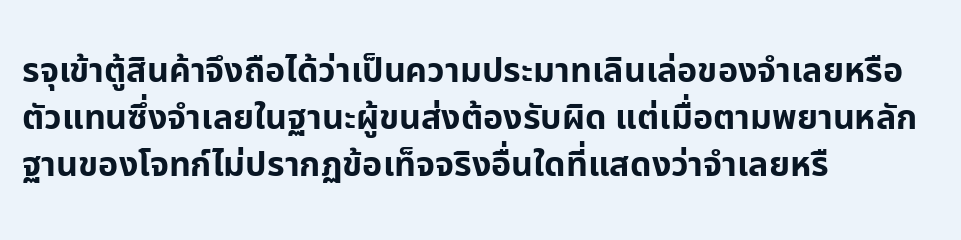รจุเข้าตู้สินค้าจึงถือได้ว่าเป็นความประมาทเลินเล่อของจำเลยหรือตัวแทนซึ่งจำเลยในฐานะผู้ขนส่งต้องรับผิด แต่เมื่อตามพยานหลักฐานของโจทก์ไม่ปรากฏข้อเท็จจริงอื่นใดที่แสดงว่าจำเลยหรื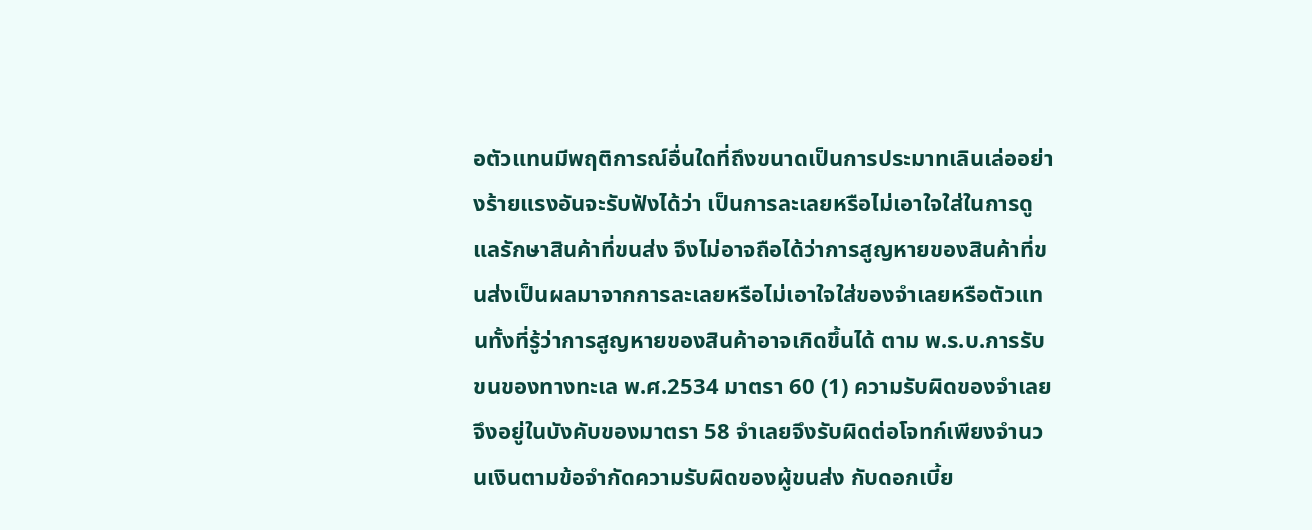อตัวแทนมีพฤติการณ์อื่นใดที่ถึงขนาดเป็นการประมาทเลินเล่ออย่างร้ายแรงอันจะรับฟังได้ว่า เป็นการละเลยหรือไม่เอาใจใส่ในการดูแลรักษาสินค้าที่ขนส่ง จึงไม่อาจถือได้ว่าการสูญหายของสินค้าที่ขนส่งเป็นผลมาจากการละเลยหรือไม่เอาใจใส่ของจำเลยหรือตัวแทนทั้งที่รู้ว่าการสูญหายของสินค้าอาจเกิดขึ้นได้ ตาม พ.ร.บ.การรับขนของทางทะเล พ.ศ.2534 มาตรา 60 (1) ความรับผิดของจำเลยจึงอยู่ในบังคับของมาตรา 58 จำเลยจึงรับผิดต่อโจทก์เพียงจำนวนเงินตามข้อจำกัดความรับผิดของผู้ขนส่ง กับดอกเบี้ย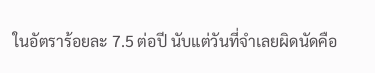ในอัตราร้อยละ 7.5 ต่อปี นับแต่วันที่จำเลยผิดนัดคือ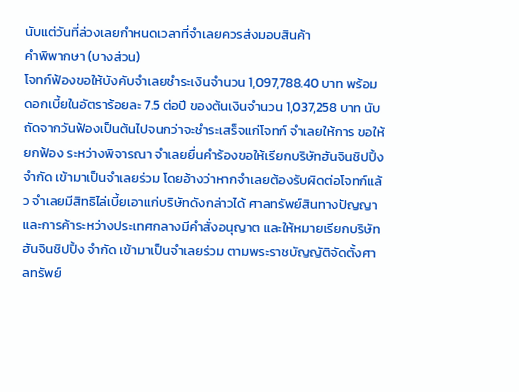นับแต่วันที่ล่วงเลยกำหนดเวลาที่จำเลยควรส่งมอบสินค้า
คำพิพากษา (บางส่วน)
โจทก์ฟ้องขอให้บังคับจำเลยชำระเงินจำนวน 1,097,788.40 บาท พร้อมดอกเบี้ยในอัตราร้อยละ 7.5 ต่อปี ของต้นเงินจำนวน 1,037,258 บาท นับถัดจากวันฟ้องเป็นต้นไปจนกว่าจะชำระเสร็จแก่โจทก์ จำเลยให้การ ขอให้ยกฟ้อง ระหว่างพิจารณา จำเลยยื่นคำร้องขอให้เรียกบริษัทฮันจินชิปปิ้ง จำกัด เข้ามาเป็นจำเลยร่วม โดยอ้างว่าหากจำเลยต้องรับผิดต่อโจทก์แล้ว จำเลยมีสิทธิไล่เบี้ยเอาแก่บริษัทดังกล่าวได้ ศาลทรัพย์สินทางปัญญาและการค้าระหว่างประเทศกลางมีคำสั่งอนุญาต และให้หมายเรียกบริษัทฮันจินชิปปิ้ง จำกัด เข้ามาเป็นจำเลยร่วม ตามพระราชบัญญัติจัดตั้งศาลทรัพย์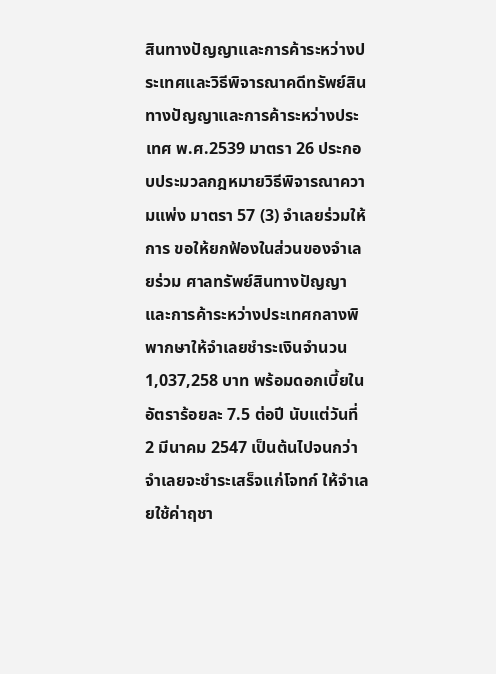สินทางปัญญาและการค้าระหว่างประเทศและวิธีพิจารณาคดีทรัพย์สินทางปัญญาและการค้าระหว่างประเทศ พ.ศ.2539 มาตรา 26 ประกอบประมวลกฎหมายวิธีพิจารณาความแพ่ง มาตรา 57 (3) จำเลยร่วมให้การ ขอให้ยกฟ้องในส่วนของจำเลยร่วม ศาลทรัพย์สินทางปัญญาและการค้าระหว่างประเทศกลางพิพากษาให้จำเลยชำระเงินจำนวน 1,037,258 บาท พร้อมดอกเบี้ยในอัตราร้อยละ 7.5 ต่อปี นับแต่วันที่ 2 มีนาคม 2547 เป็นต้นไปจนกว่าจำเลยจะชำระเสร็จแก่โจทก์ ให้จำเลยใช้ค่าฤชา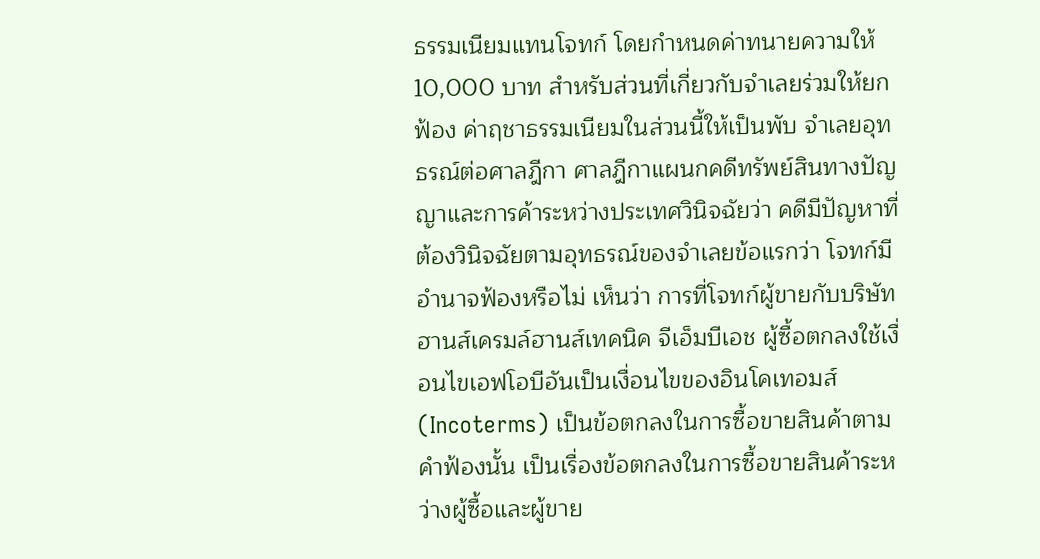ธรรมเนียมแทนโจทก์ โดยกำหนดค่าทนายความให้ 10,000 บาท สำหรับส่วนที่เกี่ยวกับจำเลยร่วมให้ยกฟ้อง ค่าฤชาธรรมเนียมในส่วนนี้ให้เป็นพับ จำเลยอุทธรณ์ต่อศาลฎีกา ศาลฎีกาแผนกคดีทรัพย์สินทางปัญญาและการค้าระหว่างประเทศวินิจฉัยว่า คดีมีปัญหาที่ต้องวินิจฉัยตามอุทธรณ์ของจำเลยข้อแรกว่า โจทก์มีอำนาจฟ้องหรือไม่ เห็นว่า การที่โจทก์ผู้ขายกับบริษัทฮานส์เครมล์ฮานส์เทคนิค จีเอ็มบีเอช ผู้ซื้อตกลงใช้เงื่อนไขเอฟโอบีอันเป็นเงื่อนไขของอินโคเทอมส์ (Incoterms) เป็นข้อตกลงในการซื้อขายสินค้าตามคำฟ้องนั้น เป็นเรื่องข้อตกลงในการซื้อขายสินค้าระหว่างผู้ซื้อและผู้ขาย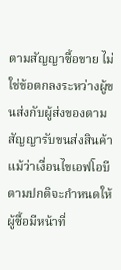ตามสัญญาซื้อขาย ไม่ใช่ข้อตกลงระหว่างผู้ขนส่งกับผู้ส่งของตามสัญญารับขนส่งสินค้า แม้ว่าเงื่อนไขเอฟโอบีตามปกติจะกำหนดให้ผู้ซื้อมีหน้าที่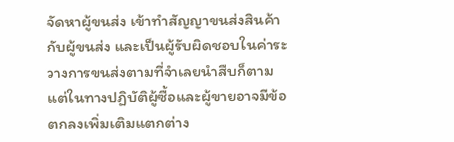จัดหาผู้ขนส่ง เข้าทำสัญญาขนส่งสินค้ากับผู้ขนส่ง และเป็นผู้รับผิดชอบในค่าระวางการขนส่งตามที่จำเลยนำสืบก็ตาม แต่ในทางปฏิบัติผู้ซื้อและผู้ขายอาจมีข้อตกลงเพิ่มเติมแตกต่าง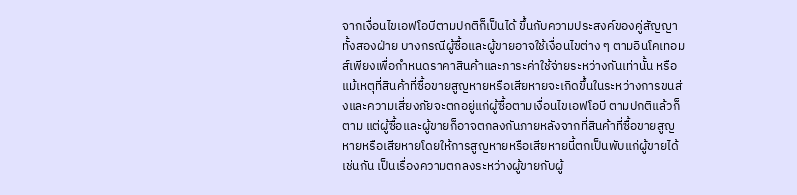จากเงื่อนไขเอฟโอบีตามปกติก็เป็นได้ ขึ้นกับความประสงค์ของคู่สัญญาทั้งสองฝ่าย บางกรณีผู้ซื้อและผู้ขายอาจใช้เงื่อนไขต่าง ๆ ตามอินโคเทอมส์เพียงเพื่อกำหนดราคาสินค้าและภาระค่าใช้จ่ายระหว่างกันเท่านั้น หรือแม้เหตุที่สินค้าที่ซื้อขายสูญหายหรือเสียหายจะเกิดขึ้นในระหว่างการขนส่งและความเสี่ยงภัยจะตกอยู่แก่ผู้ซื้อตามเงื่อนไขเอฟโอบี ตามปกติแล้วก็ตาม แต่ผู้ซื้อและผู้ขายก็อาจตกลงกันภายหลังจากที่สินค้าที่ซื้อขายสูญหายหรือเสียหายโดยให้การสูญหายหรือเสียหายนี้ตกเป็นพับแก่ผู้ขายได้เช่นกัน เป็นเรื่องความตกลงระหว่างผู้ขายกับผู้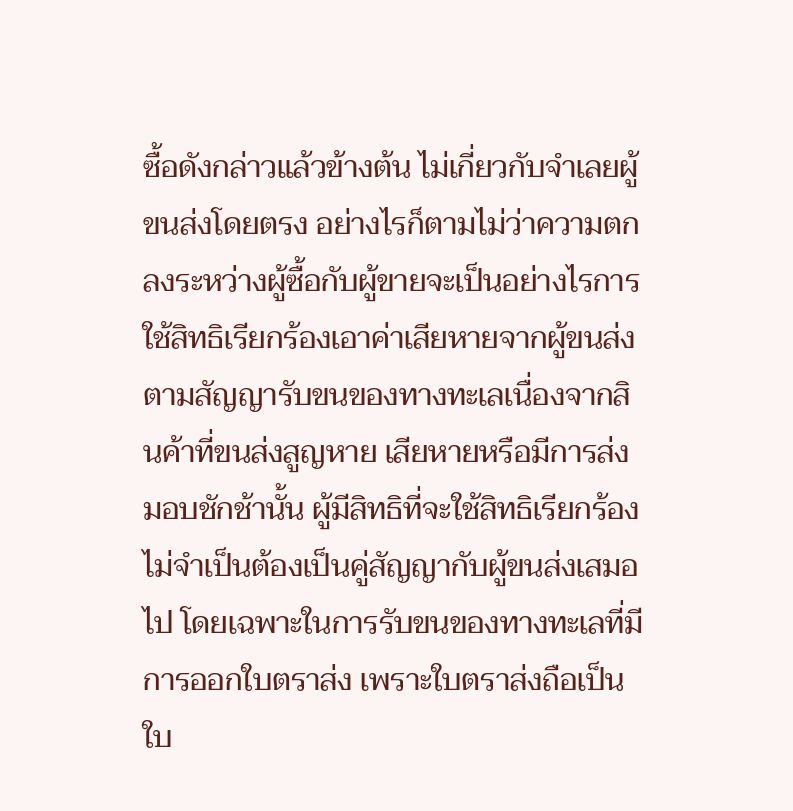ซื้อดังกล่าวแล้วข้างต้น ไม่เกี่ยวกับจำเลยผู้ขนส่งโดยตรง อย่างไรก็ตามไม่ว่าความตกลงระหว่างผู้ซื้อกับผู้ขายจะเป็นอย่างไรการใช้สิทธิเรียกร้องเอาค่าเสียหายจากผู้ขนส่งตามสัญญารับขนของทางทะเลเนื่องจากสินค้าที่ขนส่งสูญหาย เสียหายหรือมีการส่งมอบชักช้านั้น ผู้มีสิทธิที่จะใช้สิทธิเรียกร้องไม่จำเป็นต้องเป็นคู่สัญญากับผู้ขนส่งเสมอไป โดยเฉพาะในการรับขนของทางทะเลที่มีการออกใบตราส่ง เพราะใบตราส่งถือเป็นใบ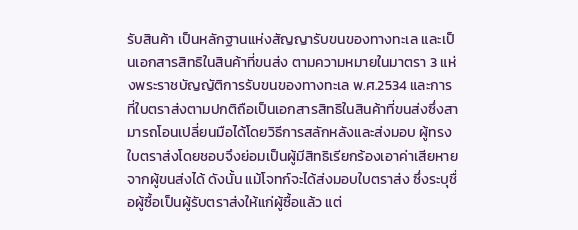รับสินค้า เป็นหลักฐานแห่งสัญญารับขนของทางทะเล และเป็นเอกสารสิทธิในสินค้าที่ขนส่ง ตามความหมายในมาตรา 3 แห่งพระราชบัญญัติการรับขนของทางทะเล พ.ศ.2534 และการที่ใบตราส่งตามปกติถือเป็นเอกสารสิทธิในสินค้าที่ขนส่งซึ่งสามารถโอนเปลี่ยนมือได้โดยวิธีการสลักหลังและส่งมอบ ผู้ทรงใบตราส่งโดยชอบจึงย่อมเป็นผู้มีสิทธิเรียกร้องเอาค่าเสียหายจากผู้ขนส่งได้ ดังนั้น แม้โจทก์จะได้ส่งมอบใบตราส่ง ซึ่งระบุชื่อผู้ซื้อเป็นผู้รับตราส่งให้แก่ผู้ซื้อแล้ว แต่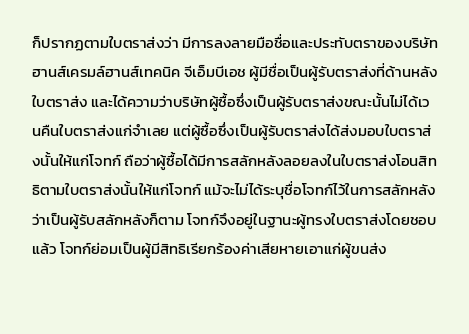ก็ปรากฏตามใบตราส่งว่า มีการลงลายมือชื่อและประทับตราของบริษัทฮานส์เครมล์ฮานส์เทคนิค จีเอ็มบีเอช ผู้มีชื่อเป็นผู้รับตราส่งที่ด้านหลังใบตราส่ง และได้ความว่าบริษัทผู้ซื้อซึ่งเป็นผู้รับตราส่งขณะนั้นไม่ได้เวนคืนใบตราส่งแก่จำเลย แต่ผู้ซื้อซึ่งเป็นผู้รับตราส่งได้ส่งมอบใบตราส่งนั้นให้แก่โจทก์ ถือว่าผู้ซื้อได้มีการสลักหลังลอยลงในใบตราส่งโอนสิทธิตามใบตราส่งนั้นให้แก่โจทก์ แม้จะไม่ได้ระบุชื่อโจทก์ไว้ในการสลักหลังว่าเป็นผู้รับสลักหลังก็ตาม โจทก์จึงอยู่ในฐานะผู้ทรงใบตราส่งโดยชอบแล้ว โจทก์ย่อมเป็นผู้มีสิทธิเรียกร้องค่าเสียหายเอาแก่ผู้ขนส่ง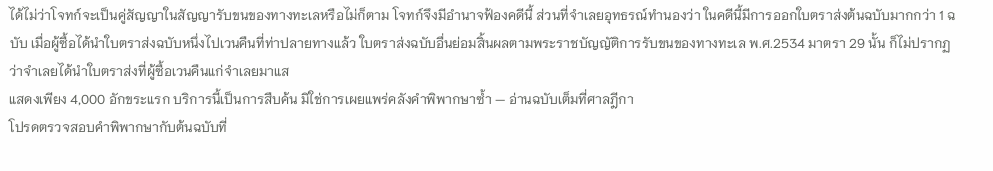ได้ไม่ว่าโจทก์จะเป็นคู่สัญญาในสัญญารับขนของทางทะเลหรือไม่ก็ตาม โจทก์จึงมีอำนาจฟ้องคดีนี้ ส่วนที่จำเลยอุทธรณ์ทำนองว่า ในคดีนี้มีการออกใบตราส่งต้นฉบับมากกว่า 1 ฉบับ เมื่อผู้ซื้อได้นำใบตราส่งฉบับหนึ่งไปเวนคืนที่ท่าปลายทางแล้ว ใบตราส่งฉบับอื่นย่อมสิ้นผลตามพระราชบัญญัติการรับขนของทางทะเล พ.ศ.2534 มาตรา 29 นั้น ก็ไม่ปรากฏว่าจำเลยได้นำใบตราส่งที่ผู้ซื้อเวนคืนแก่จำเลยมาแส
แสดงเพียง 4,000 อักขระแรก บริการนี้เป็นการสืบค้น มิใช่การเผยแพร่คลังคำพิพากษาซ้ำ — อ่านฉบับเต็มที่ศาลฎีกา
โปรดตรวจสอบคำพิพากษากับต้นฉบับที่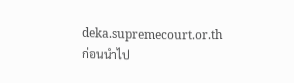deka.supremecourt.or.th ก่อนนำไป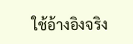ใช้อ้างอิงจริง